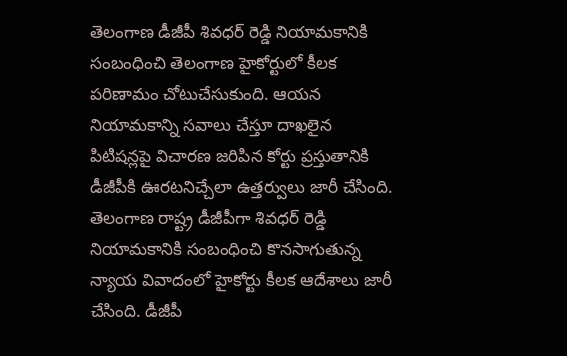తెలంగాణ డీజీపీ శివధర్ రెడ్డి నియామకానికి సంబంధించి తెలంగాణ హైకోర్టులో కీలక పరిణామం చోటుచేసుకుంది. ఆయన నియామకాన్ని సవాలు చేస్తూ దాఖలైన పిటిషన్లపై విచారణ జరిపిన కోర్టు ప్రస్తుతానికి డీజీపీకి ఊరటనిచ్చేలా ఉత్తర్వులు జారీ చేసింది.
తెలంగాణ రాష్ట్ర డీజీపీగా శివధర్ రెడ్డి నియామకానికి సంబంధించి కొనసాగుతున్న న్యాయ వివాదంలో హైకోర్టు కీలక ఆదేశాలు జారీ చేసింది. డీజీపీ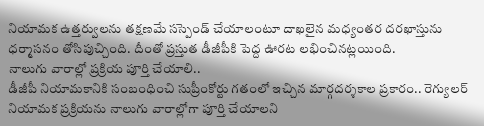నియామక ఉత్తర్వులను తక్షణమే సస్పెండ్ చేయాలంటూ దాఖలైన మధ్యంతర దరఖాస్తును ధర్మాసనం తోసిపుచ్చింది. దీంతో ప్రస్తుత డీజీపీకి పెద్ద ఊరట లభించినట్లయింది.
నాలుగు వారాల్లో ప్రక్రియ పూర్తి చేయాలి..
డీజీపీ నియామకానికి సంబంధించి సుప్రీంకోర్టు గతంలో ఇచ్చిన మార్గదర్శకాల ప్రకారం.. రెగ్యులర్ నియామక ప్రక్రియను నాలుగు వారాల్లోగా పూర్తి చేయాలని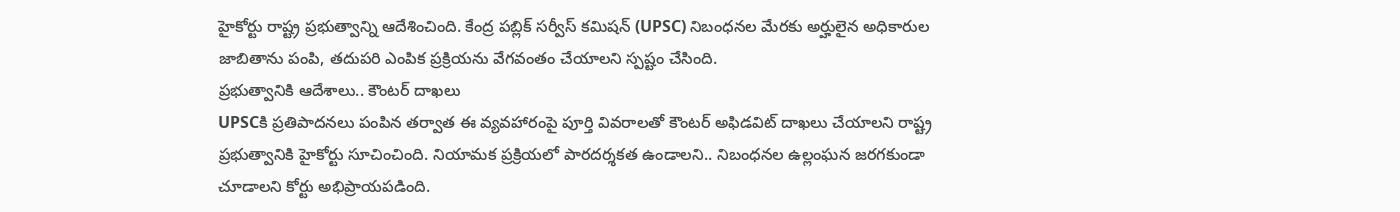హైకోర్టు రాష్ట్ర ప్రభుత్వాన్ని ఆదేశించింది. కేంద్ర పబ్లిక్ సర్వీస్ కమిషన్ (UPSC) నిబంధనల మేరకు అర్హులైన అధికారుల జాబితాను పంపి, తదుపరి ఎంపిక ప్రక్రియను వేగవంతం చేయాలని స్పష్టం చేసింది.
ప్రభుత్వానికి ఆదేశాలు.. కౌంటర్ దాఖలు
UPSCకి ప్రతిపాదనలు పంపిన తర్వాత ఈ వ్యవహారంపై పూర్తి వివరాలతో కౌంటర్ అఫిడవిట్ దాఖలు చేయాలని రాష్ట్ర ప్రభుత్వానికి హైకోర్టు సూచించింది. నియామక ప్రక్రియలో పారదర్శకత ఉండాలని.. నిబంధనల ఉల్లంఘన జరగకుండా చూడాలని కోర్టు అభిప్రాయపడింది.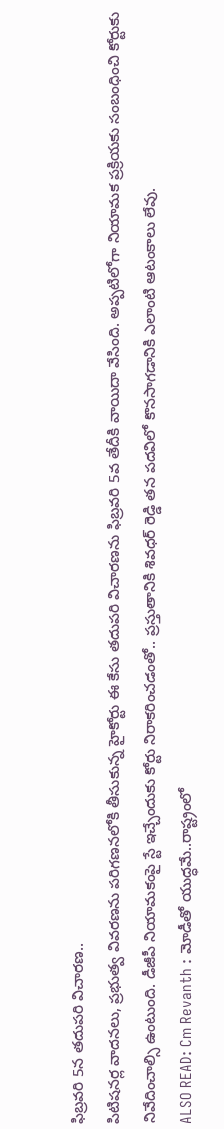ఫిబ్రవరి 5న తదుపరి విచారణ..
పిటిషనర్ల వాదనలు, ప్రభుత్వ వివరణను పరిగణనలోకి తీసుకున్న హైకోర్టు ఈ కేసు తదుపరి విచారణను ఫిబ్రవరి 5వ తేదీకి వాయిదా వేసింది. అప్పటిలోగా నియామక ప్రక్రియకు సంబంధించి కోర్టుకు నివేదించాల్సి ఉంటుంది. డీజీపీ నియామకంపై స్టే ఇచ్చేందుకు కోర్టు నిరాకరించడంతో.. ప్రస్తుతానికి శివధర్ రెడ్డి తన పదవిలో కొనసాగడానికి ఎలాంటి ఆటంకాలు లేవు.
ALSO READ: Cm Revanth : మోడీతో యుద్ధమే..రాష్ట్రంలో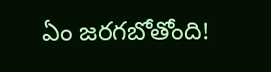ఏం జరగబోతోంది!